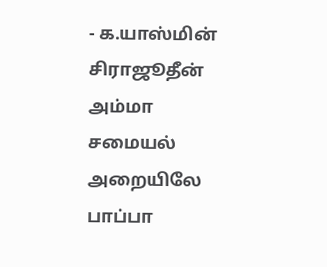- க.யாஸ்மின் சிராஜூதீன்
அம்மா சமையல் அறையிலே
பாப்பா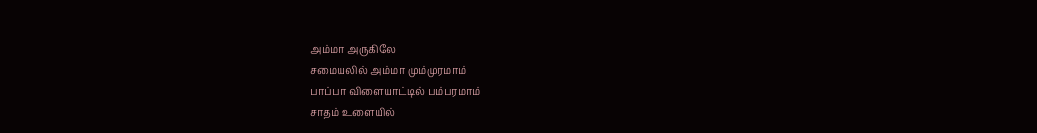அம்மா அருகிலே
சமையலில் அம்மா மும்முரமாம்
பாப்பா விளையாட்டில் பம்பரமாம்
சாதம் உளையில்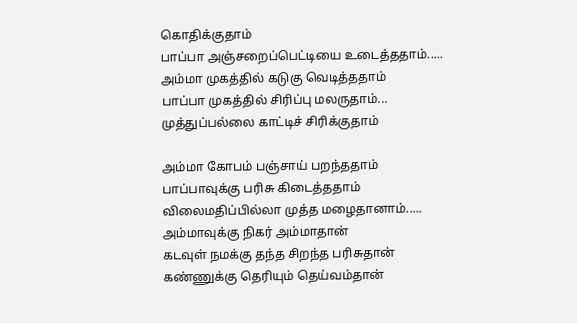கொதிக்குதாம்
பாப்பா அஞ்சறைப்பெட்டியை உடைத்ததாம்.....
அம்மா முகத்தில் கடுகு வெடித்ததாம்
பாப்பா முகத்தில் சிரிப்பு மலருதாம்...
முத்துப்பல்லை காட்டிச் சிரிக்குதாம்

அம்மா கோபம் பஞ்சாய் பறந்ததாம்
பாப்பாவுக்கு பரிசு கிடைத்ததாம்
விலைமதிப்பில்லா முத்த மழைதானாம்.....
அம்மாவுக்கு நிகர் அம்மாதான்
கடவுள் நமக்கு தந்த சிறந்த பரிசுதான்
கண்ணுக்கு தெரியும் தெய்வம்தான்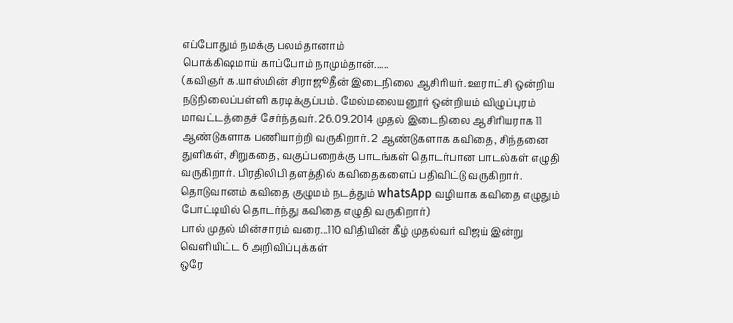எப்போதும் நமக்கு பலம்தானாம்
பொக்கிஷமாய் காப்போம் நாமும்தான்......
(கவிஞர் க.யாஸ்மின் சிராஜூதீன் இடைநிலை ஆசிரியர். ஊராட்சி ஒன்றிய நடுநிலைப்பள்ளி கரடிக்குப்பம். மேல்மலையனூர் ஒன்றியம் விழுப்புரம் மாவட்டத்தைச் சேர்ந்தவர். 26.09.2014 முதல் இடைநிலை ஆசிரியராக 11 ஆண்டுகளாக பணியாற்றி வருகிறார். 2 ஆண்டுகளாக கவிதை, சிந்தனை துளிகள், சிறுகதை, வகுப்பறைக்கு பாடங்கள் தொடர்பான பாடல்கள் எழுதி வருகிறார். பிரதிலிபி தளத்தில் கவிதைகளைப் பதிவிட்டு வருகிறார். தொடுவானம் கவிதை குழுமம் நடத்தும் whatsApp வழியாக கவிதை எழுதும் போட்டியில் தொடர்ந்து கவிதை எழுதி வருகிறார்)
பால் முதல் மின்சாரம் வரை...110 விதியின் கீழ் முதல்வர் விஜய் இன்று வெளியிட்ட 6 அறிவிப்புக்கள்
ஒரே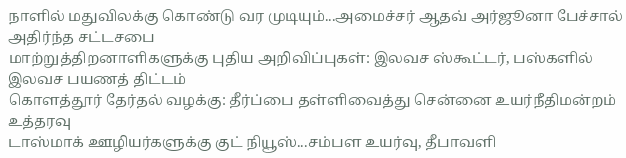நாளில் மதுவிலக்கு கொண்டு வர முடியும்...அமைச்சர் ஆதவ் அர்ஜூனா பேச்சால் அதிர்ந்த சட்டசபை
மாற்றுத்திறனாளிகளுக்கு புதிய அறிவிப்புகள்: இலவச ஸ்கூட்டர், பஸ்களில் இலவச பயணத் திட்டம்
கொளத்தூர் தேர்தல் வழக்கு: தீர்ப்பை தள்ளிவைத்து சென்னை உயர்நீதிமன்றம் உத்தரவு
டாஸ்மாக் ஊழியர்களுக்கு குட் நியூஸ்...சம்பள உயர்வு, தீபாவளி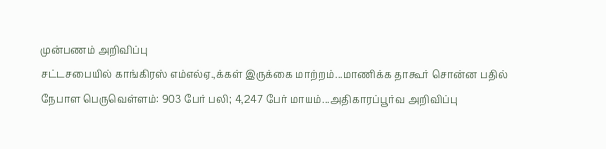முன்பணம் அறிவிப்பு
சட்டசபையில் காங்கிரஸ் எம்எல்ஏ.,க்கள் இருக்கை மாற்றம்...மாணிக்க தாகூர் சொன்ன பதில்
நேபாள பெருவெள்ளம்: 903 பேர் பலி; 4,247 பேர் மாயம்...அதிகாரப்பூர்வ அறிவிப்பு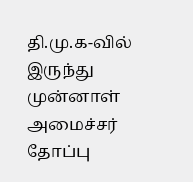தி.மு.க-வில் இருந்து முன்னாள் அமைச்சர் தோப்பு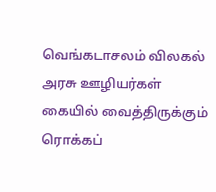வெங்கடாசலம் விலகல்
அரசு ஊழியர்கள் கையில் வைத்திருக்கும் ரொக்கப்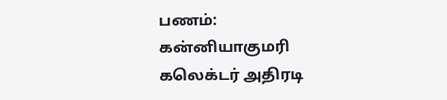பணம்: கன்னியாகுமரி கலெக்டர் அதிரடி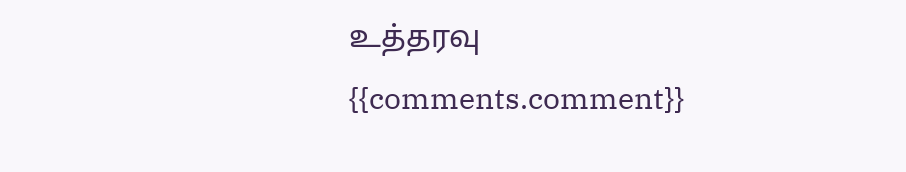உத்தரவு
{{comments.comment}}